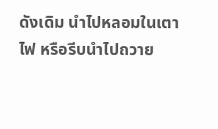ดังเดิม นำไปหลอมในเตาไฟ หรือรีบนำไปถวาย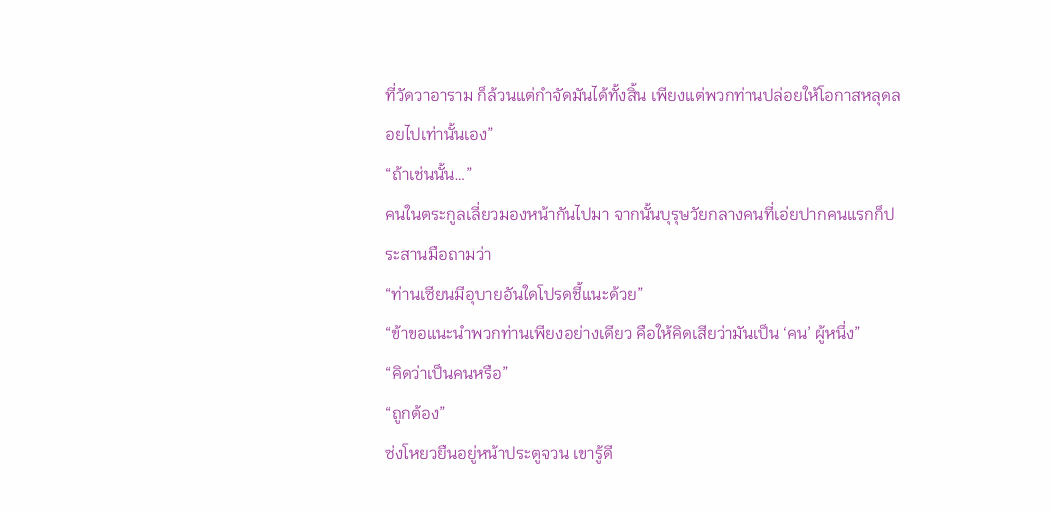ที่วัดวาอาราม ก็ล้วนแต่กำจัดมันได้ทั้งสิ้น เพียงแต่พวกท่านปล่อยให้โอกาสหลุดลอยไปเท่านั้นเอง”
“ถ้าเช่นนั้น…”
คนในตระกูลเลี่ยวมองหน้ากันไปมา จากนั้นบุรุษวัยกลางคนที่เอ่ยปากคนแรกก็ประสานมือถามว่า
“ท่านเซียนมีอุบายอันใดโปรดชี้แนะด้วย”
“ข้าขอแนะนำพวกท่านเพียงอย่างเดียว คือให้คิดเสียว่ามันเป็น ‘คน’ ผู้หนึ่ง”
“คิดว่าเป็นคนหรือ”
“ถูกต้อง”
ซ่งโหยวยืนอยู่หน้าประตูจวน เขารู้ดี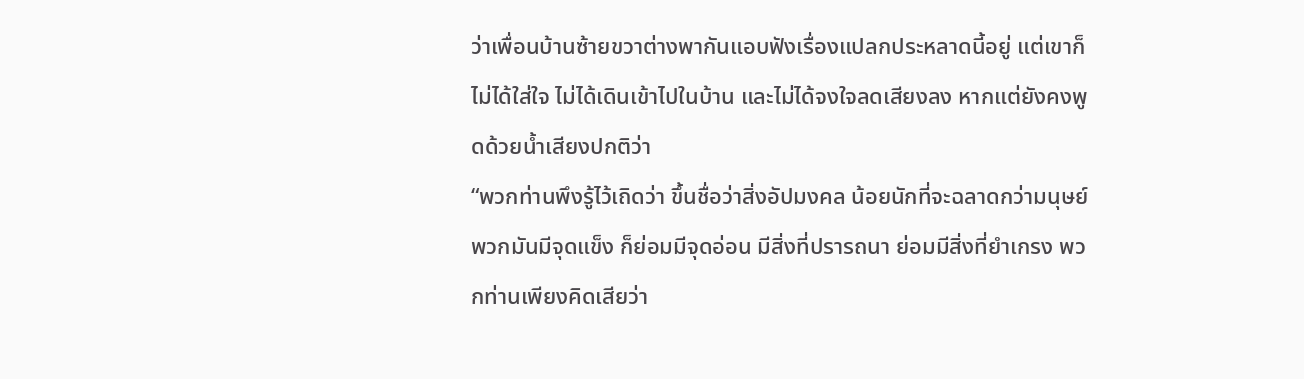ว่าเพื่อนบ้านซ้ายขวาต่างพากันแอบฟังเรื่องแปลกประหลาดนี้อยู่ แต่เขาก็ไม่ได้ใส่ใจ ไม่ได้เดินเข้าไปในบ้าน และไม่ได้จงใจลดเสียงลง หากแต่ยังคงพูดด้วยน้ำเสียงปกติว่า
“พวกท่านพึงรู้ไว้เถิดว่า ขึ้นชื่อว่าสิ่งอัปมงคล น้อยนักที่จะฉลาดกว่ามนุษย์ พวกมันมีจุดแข็ง ก็ย่อมมีจุดอ่อน มีสิ่งที่ปรารถนา ย่อมมีสิ่งที่ยำเกรง พวกท่านเพียงคิดเสียว่า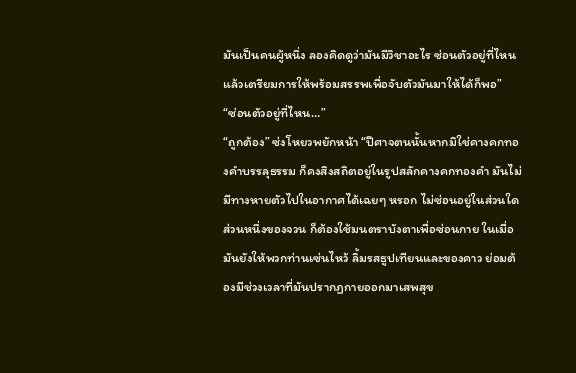มันเป็นคนผู้หนึ่ง ลองคิดดูว่ามันมีวิชาอะไร ซ่อนตัวอยู่ที่ไหน แล้วเตรียมการให้พร้อมสรรพเพื่อจับตัวมันมาให้ได้ก็พอ”
“ซ่อนตัวอยู่ที่ไหน…”
“ถูกต้อง” ซ่งโหยวพยักหน้า “ปีศาจตนนั้นหากมิใช่คางคกทองคำบรรลุธรรม ก็คงสิงสถิตอยู่ในรูปสลักคางคกทองคำ มันไม่มีทางหายตัวไปในอากาศได้เฉยๆ หรอก ไม่ซ่อนอยู่ในส่วนใดส่วนหนึ่งของจวน ก็ต้องใช้มนตราบังตาเพื่อซ่อนกาย ในเมื่อมันยังให้พวกท่านเซ่นไหว้ ลิ้มรสธูปเทียนและของคาว ย่อมต้องมีช่วงเวลาที่มันปรากฏกายออกมาเสพสุข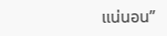แน่นอน”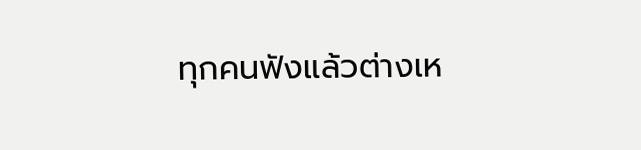ทุกคนฟังแล้วต่างเห